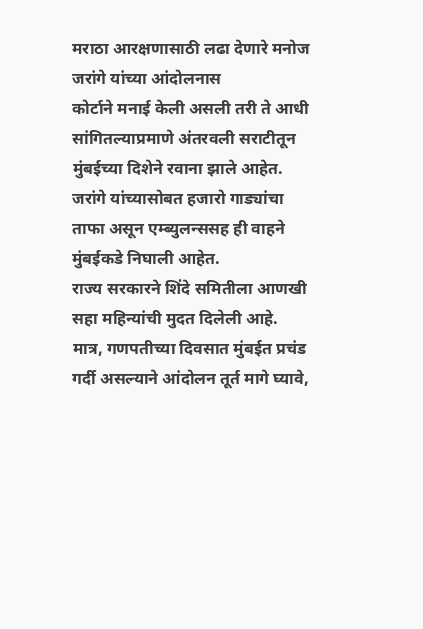मराठा आरक्षणासाठी लढा देणारे मनोज जरांगे यांच्या आंदोलनास
कोर्टाने मनाई केली असली तरी ते आधी सांगितल्याप्रमाणे अंतरवली सराटीतून मुंबईच्या दिशेने रवाना झाले आहेत.
जरांगे यांच्यासोबत हजारो गाड्यांचा ताफा असून एम्ब्युलन्ससह ही वाहने मुंबईकडे निघाली आहेत.
राज्य सरकारने शिंदे समितीला आणखी सहा महिन्यांची मुदत दिलेली आहे.
मात्र, गणपतीच्या दिवसात मुंबईत प्रचंड गर्दी असल्याने आंदोलन तूर्त मागे घ्यावे,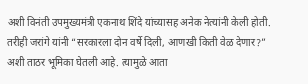अशी विनंती उपमुख्यमंत्री एकनाथ शिंदे यांच्यासह अनेक नेत्यांनी केली होती.
तरीही जरांगे यांनी “सरकारला दोन वर्षे दिली, आणखी किती वेळ देणार?”
अशी ताठर भूमिका घेतली आहे. त्यामुळे आता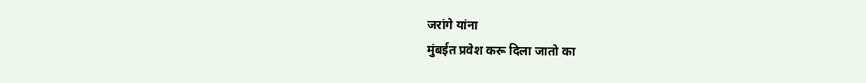जरांगे यांना
मुंबईत प्रवेश करू दिला जातो का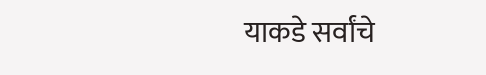याकडे सर्वांचे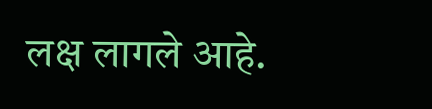लक्ष लागले आहे.